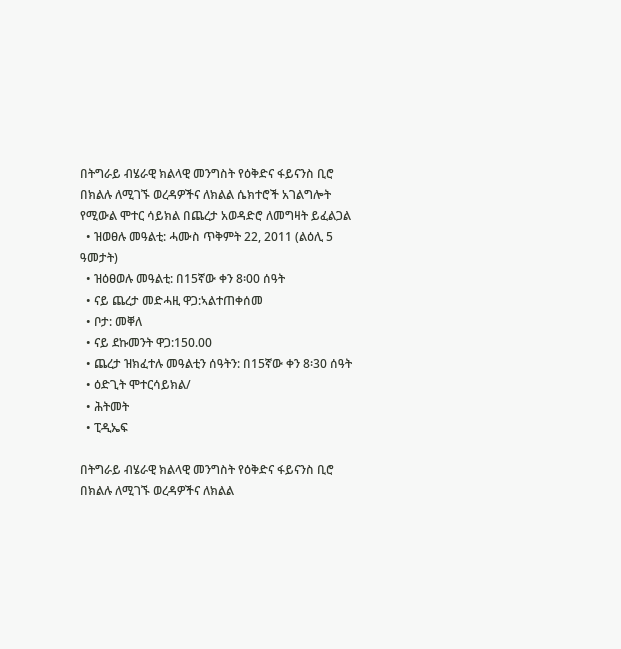በትግራይ ብሄራዊ ክልላዊ መንግስት የዕቅድና ፋይናንስ ቢሮ በክልሉ ለሚገኙ ወረዳዎችና ለክልል ሴክተሮች አገልግሎት የሚውል ሞተር ሳይክል በጨረታ አወዳድሮ ለመግዛት ይፈልጋል
  • ዝወፀሉ መዓልቲ: ሓሙስ ጥቅምት 22, 2011 (ልዕሊ 5 ዓመታት)
  • ዝዕፀወሉ መዓልቲ: በ15ኛው ቀን 8፡00 ሰዓት
  • ናይ ጨረታ መድሓዚ ዋጋ:ኣልተጠቀሰመ
  • ቦታ: መቐለ
  • ናይ ደኩመንት ዋጋ:150.00
  • ጨረታ ዝክፈተሉ መዓልቲን ሰዓትን: በ15ኛው ቀን 8፡30 ሰዓት
  • ዕድጊት ሞተርሳይክል/
  • ሕትመት
  • ፒዲኤፍ

በትግራይ ብሄራዊ ክልላዊ መንግስት የዕቅድና ፋይናንስ ቢሮ በክልሉ ለሚገኙ ወረዳዎችና ለክልል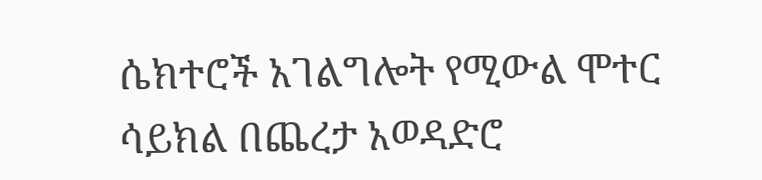ሴክተሮች አገልግሎት የሚውል ሞተር ሳይክል በጨረታ አወዳድሮ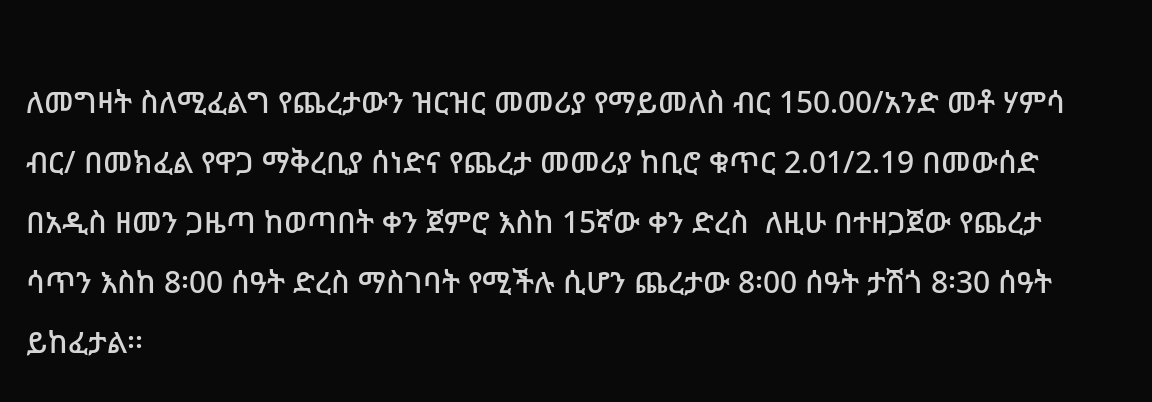ለመግዛት ስለሚፈልግ የጨረታውን ዝርዝር መመሪያ የማይመለስ ብር 150.00/አንድ መቶ ሃምሳ ብር/ በመክፈል የዋጋ ማቅረቢያ ሰነድና የጨረታ መመሪያ ከቢሮ ቁጥር 2.01/2.19 በመውሰድ በአዲስ ዘመን ጋዜጣ ከወጣበት ቀን ጀምሮ እስከ 15ኛው ቀን ድረስ  ለዚሁ በተዘጋጀው የጨረታ ሳጥን እስከ 8፡00 ሰዓት ድረስ ማስገባት የሚችሉ ሲሆን ጨረታው 8፡00 ሰዓት ታሽጎ 8፡30 ሰዓት ይከፈታል፡፡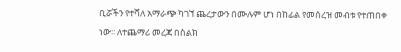ቢሯችን የተሻለ አማራጭ ካገኘ ጨረታውን በሙሉም ሆነ በከፊል የመሰረዝ መብቱ የተጠበቀ ነው፡፡ ለተጨማሪ መረጃ በስልክ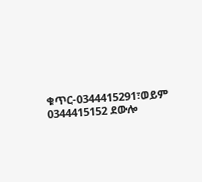ቁጥር-0344415291፣ወይም 0344415152 ደውሎ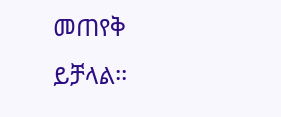መጠየቅ ይቻላል፡፡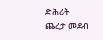ድሕሪት
ጨረታ መደብ